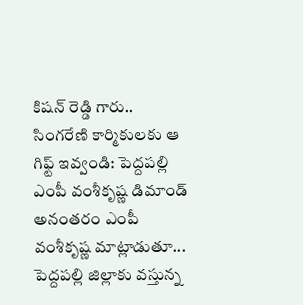కిషన్ రెడ్డి గారు.. సింగరేణి కార్మికులకు ఆ గిఫ్ట్ ఇవ్వండి: పెద్దపల్లి ఎంపీ వంశీకృష్ణ డిమాండ్
అనంతరం ఎంపీ వంశీకృష్ణ మాట్లాడుతూ... పెద్దపల్లి జిల్లాకు వస్తున్న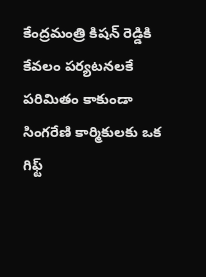కేంద్రమంత్రి కిషన్ రెడ్డికి కేవలం పర్యటనలకే పరిమితం కాకుండా సింగరేణి కార్మికులకు ఒక గిఫ్ట్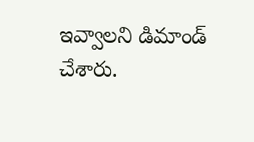ఇవ్వాలని డిమాండ్ చేశారు.